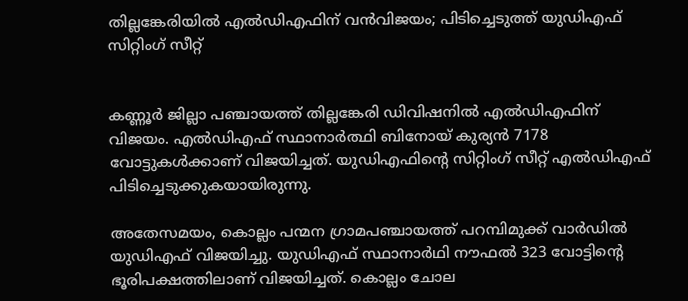തില്ലങ്കേരിയില്‍ എല്‍ഡിഎഫിന് വന്‍വിജയം; പിടിച്ചെടുത്ത് യുഡിഎഫ് സിറ്റിംഗ് സീറ്റ്


കണ്ണൂര്‍ ജില്ലാ പഞ്ചായത്ത് തില്ലങ്കേരി ഡിവിഷനില്‍ എല്‍ഡിഎഫിന് വിജയം. എല്‍ഡിഎഫ് സ്ഥാനാര്‍ത്ഥി ബിനോയ് കുര്യന്‍ 7178 വോട്ടുകള്‍ക്കാണ് വിജയിച്ചത്. യുഡിഎഫിന്റെ സിറ്റിംഗ് സീറ്റ് എല്‍ഡിഎഫ് പിടിച്ചെടുക്കുകയായിരുന്നു.

അതേസമയം, കൊല്ലം പന്മന ഗ്രാമപഞ്ചായത്ത് പറമ്പിമുക്ക് വാര്‍ഡില്‍ യുഡിഎഫ് വിജയിച്ചു. യുഡിഎഫ് സ്ഥാനാര്‍ഥി നൗഫല്‍ 323 വോട്ടിന്റെ ഭൂരിപക്ഷത്തിലാണ് വിജയിച്ചത്. കൊല്ലം ചോല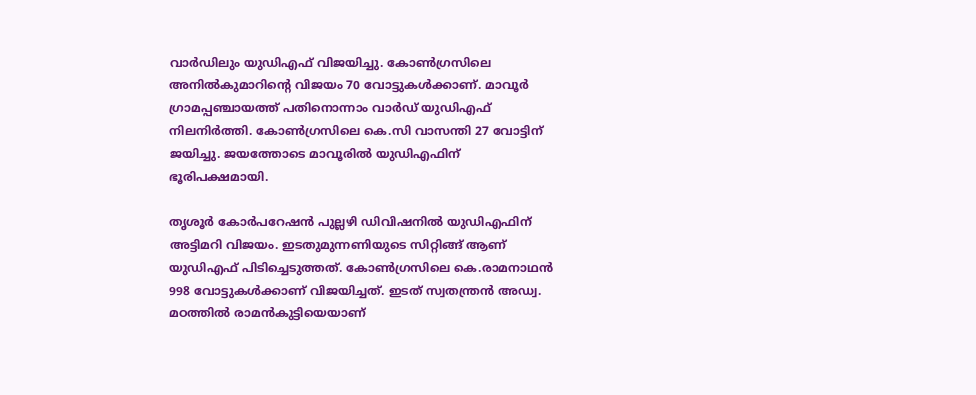വാര്‍ഡിലും യുഡിഎഫ് വിജയിച്ചു. കോണ്‍ഗ്രസിലെ അനില്‍കുമാറിന്റെ വിജയം 70 വോട്ടുകള്‍ക്കാണ്. മാവൂര്‍ ഗ്രാമപ്പഞ്ചായത്ത് പതിനൊന്നാം വാര്‍ഡ് യുഡിഎഫ് നിലനിര്‍ത്തി. കോണ്‍ഗ്രസിലെ കെ.സി വാസന്തി 27 വോട്ടിന് ജയിച്ചു. ജയത്തോടെ മാവൂരില്‍ യുഡിഎഫിന് ഭൂരിപക്ഷമായി.

തൃശൂര്‍ കോര്‍പറേഷന്‍ പുല്ലഴി ഡിവിഷനില്‍ യുഡിഎഫിന് അട്ടിമറി വിജയം. ഇടതുമുന്നണിയുടെ സിറ്റിങ്ങ് ആണ് യുഡിഎഫ് പിടിച്ചെടുത്തത്. കോണ്‍ഗ്രസിലെ കെ.രാമനാഥന്‍ 998 വോട്ടുകള്‍ക്കാണ് വിജയിച്ചത്. ഇടത് സ്വതന്ത്രന്‍ അഡ്വ. മഠത്തില്‍ രാമന്‍കുട്ടിയെയാണ്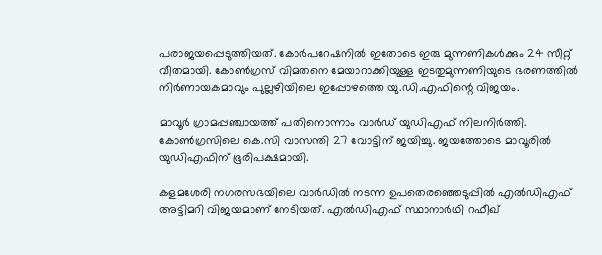പരാജയപ്പെടുത്തിയത്. കോര്‍പറേഷനില്‍ ഇതോടെ ഇരു മുന്നണികള്‍ക്കും 24 സീറ്റ് വീതമായി. കോണ്‍ഗ്രസ് വിമതനെ മേയാറാക്കിയുള്ള ഇടതുമുന്നണിയുടെ ഭരണത്തില്‍ നിര്‍ണായകമാവും പുല്ലഴിയിലെ ഇപ്പോഴത്തെ യു.ഡി.എഫിന്റെ വിജയം.

മാവൂര്‍ ഗ്രാമപ്പഞ്ചായത്ത് പതിനൊന്നാം വാര്‍ഡ് യുഡിഎഫ് നിലനിര്‍ത്തി. കോണ്‍ഗ്രസിലെ കെ.സി വാസന്തി 27 വോട്ടിന് ജയിച്ചു. ജയത്തോടെ മാവൂരില്‍ യുഡിഎഫിന് ഭൂരിപക്ഷമായി.

കളമശേരി നഗരസഭയിലെ വാര്‍ഡില്‍ നടന്ന ഉപതെരഞ്ഞെടുപ്പില്‍ എല്‍ഡിഎഫ് അട്ടിമറി വിജയമാണ് നേടിയത്. എല്‍ഡിഎഫ് സ്ഥാനാര്‍ഥി റഫീഖ്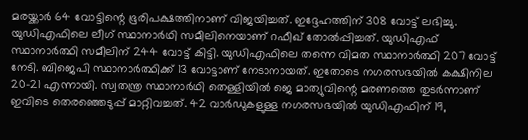മരയ്ക്കാര്‍ 64 വോട്ടിന്റെ ഭൂരിപക്ഷത്തിനാണ് വിജയിച്ചത്. ഇദ്ദേഹത്തിന് 308 വോട്ട് ലഭിച്ചു. യുഡിഎഫിലെ ലീഗ് സ്ഥാനാര്‍ഥി സമീലിനെയാണ് റഫീഖ് തോല്‍പ്പിച്ചത്. യുഡിഎഫ് സ്ഥാനാര്‍ത്ഥി സമീലിന് 244 വോട്ട് കിട്ടി. യുഡിഎഫിലെ തന്നെ വിമത സ്ഥാനാര്‍ത്ഥി 207 വോട്ട് നേടി. ബിജെപി സ്ഥാനാര്‍ത്ഥിക്ക് 13 വോട്ടാണ് നേടാനായത്. ഇതോടെ നഗരസഭയില്‍ കക്ഷിനില 20-21 എന്നായി. സ്വതന്ത്ര സ്ഥാനാര്‍ഥി തെള്ളിയില്‍ ജെ മാത്യുവിന്റെ മരണത്തെ തുടര്‍ന്നാണ് ഇവിടെ തെരഞ്ഞെടുപ്പ് മാറ്റിവച്ചത്. 42 വാര്‍ഡുകളുള്ള നഗരസഭയില്‍ യുഡിഎഫിന് 19,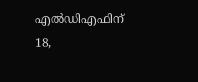എല്‍ഡിഎഫിന് 18,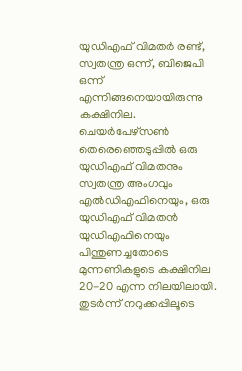യുഡിഎഫ് വിമതര്‍ രണ്ട്, സ്വതന്ത്ര ഒന്ന്, ബിജെപി ഒന്ന് എന്നിങ്ങനെയായിരുന്നു കക്ഷിനില. ചെയര്‍പേഴ്സണ്‍ തെരെഞ്ഞെടുപ്പില്‍ ഒരു യുഡിഎഫ് വിമതനും സ്വതന്ത്ര അംഗവും എല്‍ഡിഎഫിനെയും, ഒരു യുഡിഎഫ് വിമതന്‍ യുഡിഎഫിനെയും പിന്തുണച്ചതോടെ മുന്നണികളുടെ കക്ഷിനില 20-20 എന്ന നിലയിലായി. തുടര്‍ന്ന് നറുക്കപ്പിലൂടെ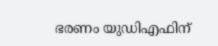ഭരണം യുഡിഎഫിന്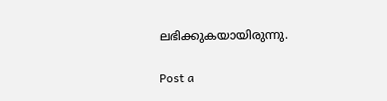ലഭിക്കുകയായിരുന്നു.

Post a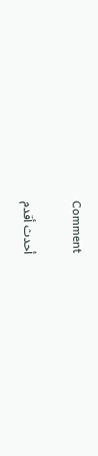Comment

أحدث أقدم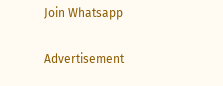Join Whatsapp

Advertisement